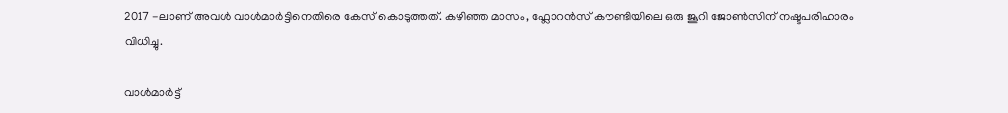2017 -ലാണ് അവൾ വാൾമാർട്ടിനെതിരെ കേസ് കൊടുത്തത്. കഴിഞ്ഞ മാസം, ഫ്ലോറൻസ് കൗണ്ടിയിലെ ഒരു ജൂറി ജോൺസിന് നഷ്ടപരിഹാരം വിധിച്ചു.

വാൾമാർട്ട്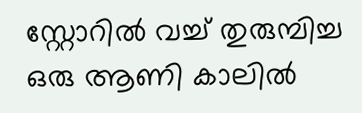സ്റ്റോറിൽ വച്ച് തുരുമ്പിച്ച ഒരു ആണി കാലിൽ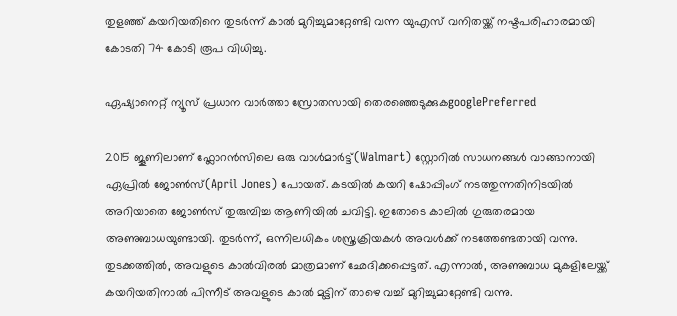തുളഞ്ഞ് കയറിയതിനെ തുടർന്ന് കാൽ മുറിച്ചുമാറ്റേണ്ടി വന്ന യുഎസ് വനിതയ്ക്ക് നഷ്ടപരിഹാരമായി കോടതി 74 കോടി രൂപ വിധിച്ചു.

ഏഷ്യാനെറ്റ് ന്യൂസ് പ്രധാന വാർത്താ സ്രോതസായി തെരഞ്ഞെടുക്കുകgooglePreferred

2015 ജൂണിലാണ് ഫ്ലോറൻസിലെ ഒരു വാൾമാർട്ട്(Walmart) സ്റ്റോറിൽ സാധനങ്ങൾ വാങ്ങാനായി ഏപ്രിൽ ജോൺസ്(April Jones) പോയത്. കടയിൽ കയറി ഷോപ്പിംഗ് നടത്തുന്നതിനിടയിൽ അറിയാതെ ജോൺസ് തുരുമ്പിച്ച ആണിയിൽ ചവിട്ടി. ഇതോടെ കാലിൽ ഗുരുതരമായ അണുബാധയുണ്ടായി. തുടർന്ന്, ഒന്നിലധികം ശസ്ത്രക്രിയകൾ അവൾക്ക് നടത്തേണ്ടതായി വന്നു. തുടക്കത്തിൽ, അവളുടെ കാൽവിരൽ മാത്രമാണ് ഛേദിക്കപ്പെട്ടത്. എന്നാൽ, അണുബാധ മുകളിലേയ്ക്ക് കയറിയതിനാൽ പിന്നീട് അവളുടെ കാൽ മുട്ടിന് താഴെ വച്ച് മുറിച്ചുമാറ്റേണ്ടി വന്നു.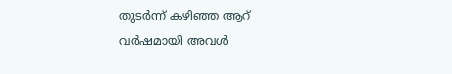തുടർന്ന് കഴിഞ്ഞ ആറ് വർഷമായി അവൾ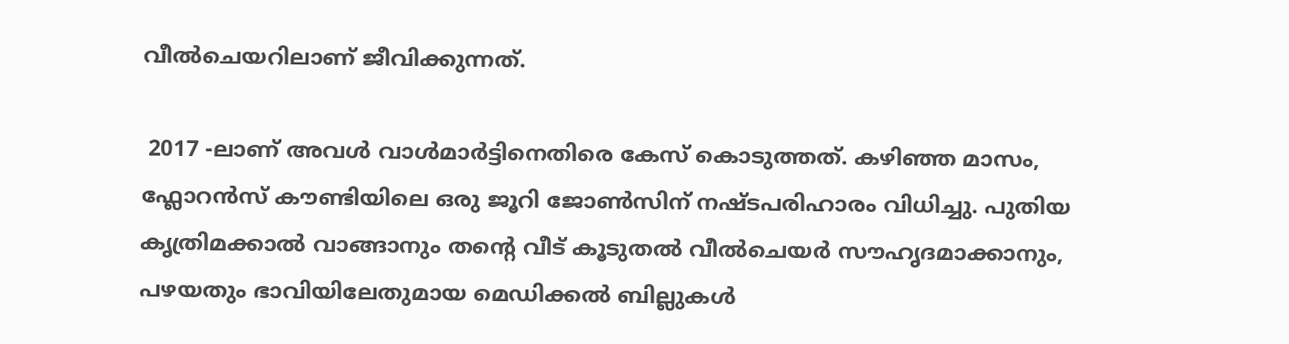വീൽചെയറിലാണ് ജീവിക്കുന്നത്.

 2017 -ലാണ് അവൾ വാൾമാർട്ടിനെതിരെ കേസ് കൊടുത്തത്. കഴിഞ്ഞ മാസം, ഫ്ലോറൻസ് കൗണ്ടിയിലെ ഒരു ജൂറി ജോൺസിന് നഷ്ടപരിഹാരം വിധിച്ചു. പുതിയ കൃത്രിമക്കാല്‍ വാങ്ങാനും തന്റെ വീട് കൂടുതൽ വീൽചെയർ സൗഹൃദമാക്കാനും, പഴയതും ഭാവിയിലേതുമായ മെഡിക്കൽ ബില്ലുകൾ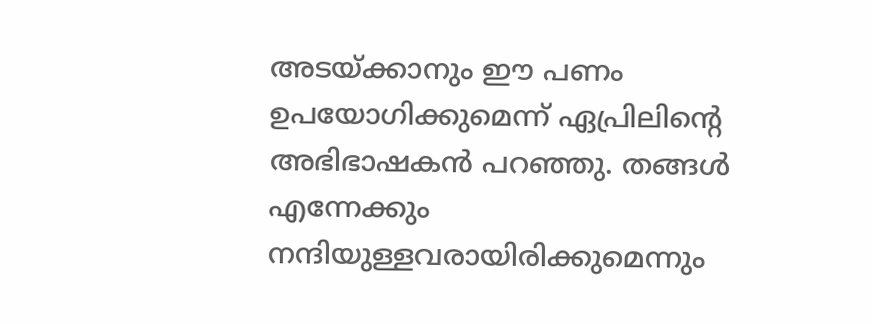അടയ്ക്കാനും ഈ പണം ഉപയോഗിക്കുമെന്ന് ഏപ്രിലിന്റെ അഭിഭാഷകൻ പറഞ്ഞു. തങ്ങൾ എന്നേക്കും നന്ദിയുള്ളവരായിരിക്കുമെന്നും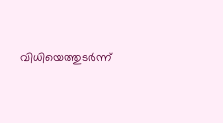വിധിയെത്തുടർന്ന്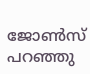ജോൺസ് പറഞ്ഞു